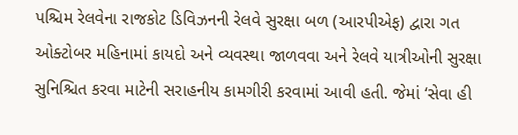પશ્ચિમ રેલવેના રાજકોટ ડિવિઝનની રેલવે સુરક્ષા બળ (આરપીએફ) દ્વારા ગત ઓક્ટોબર મહિનામાં કાયદો અને વ્યવસ્થા જાળવવા અને રેલવે યાત્રીઓની સુરક્ષા સુનિશ્ચિત કરવા માટેની સરાહનીય કામગીરી કરવામાં આવી હતી. જેમાં ‘સેવા હી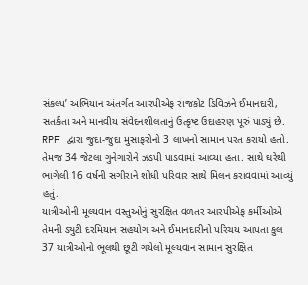સંકલ્પ’ અભિયાન અંતર્ગત આરપીએફ રાજકોટ ડિવિઝને ઈમાનદારી, સતર્કતા અને માનવીય સંવેદનશીલતાનું ઉત્કૃષ્ટ ઉદાહરણ પૂરું પાડ્યું છે. RPF દ્વારા જુદા-જુદા મુસાફરોનો 3 લાખનો સામાન પરત કરાયો હતો. તેમજ 34 જેટલા ગુનેગારોને ઝડપી પાડવામાં આવ્યા હતા. સાથે ઘરેથી ભાગેલી 16 વર્ષની સગીરાને શોધી પરિવાર સાથે મિલન કરાવવામાં આવ્યું હતું.
યાત્રીઓની મૂલ્યવાન વસ્તુઓનું સુરક્ષિત વળતર આરપીએફ કર્મીઓએ તેમની ડ્યુટી દરમિયાન સહયોગ અને ઈમાનદારીનો પરિચય આપતા કુલ 37 યાત્રીઓનો ભૂલથી છૂટી ગયેલો મૂલ્યવાન સામાન સુરક્ષિત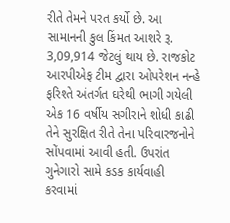રીતે તેમને પરત કર્યો છે. આ સામાનની કુલ કિંમત આશરે રૂ. 3,09,914 જેટલું થાય છે. રાજકોટ આરપીએફ ટીમ દ્વારા ઓપરેશન નન્હે ફરિશ્તે અંતર્ગત ઘરેથી ભાગી ગયેલી એક 16 વર્ષીય સગીરાને શોધી કાઢી તેને સુરક્ષિત રીતે તેના પરિવારજનોને સોંપવામાં આવી હતી. ઉપરાંત ગુનેગારો સામે કડક કાર્યવાહી કરવામાં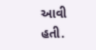આવી હતી.